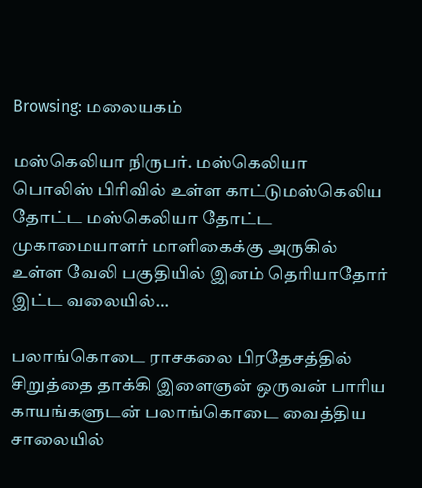Browsing: மலையகம்

மஸ்கெலியா நிருபர். மஸ்கெலியா பொலிஸ் பிரிவில் உள்ள காட்டுமஸ்கெலிய தோட்ட மஸ்கெலியா தோட்ட முகாமையாளர் மாளிகைக்கு அருகில் உள்ள வேலி பகுதியில் இனம் தெரியாதோர் இட்ட வலையில்…

பலாங்கொடை ராசகலை பிரதேசத்தில் சிறுத்தை தாக்கி இளைஞன் ஒருவன் பாரிய காயங்களுடன் பலாங்கொடை வைத்திய சாலையில்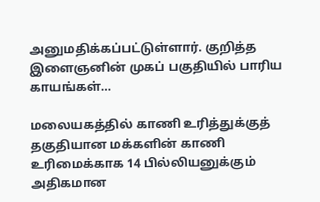அனுமதிக்கப்பட்டுள்ளார். குறித்த இளைஞனின் முகப் பகுதியில் பாரிய காயங்கள்…

மலையகத்தில் காணி உரித்துக்குத் தகுதியான மக்களின் காணி உரிமைக்காக 14 பில்லியனுக்கும் அதிகமான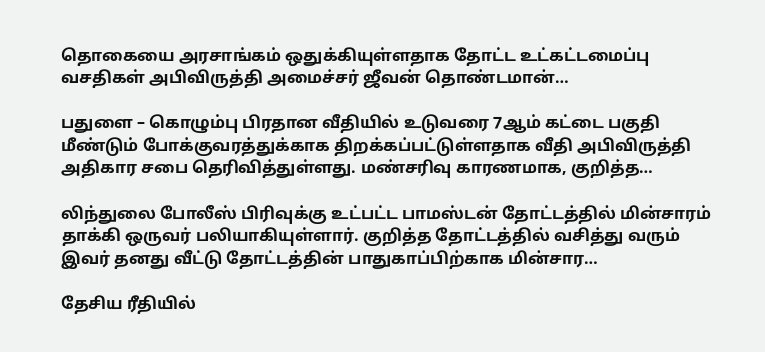தொகையை அரசாங்கம் ஒதுக்கியுள்ளதாக தோட்ட உட்கட்டமைப்பு வசதிகள் அபிவிருத்தி அமைச்சர் ஜீவன் தொண்டமான்…

பதுளை – கொழும்பு பிரதான வீதியில் உடுவரை 7ஆம் கட்டை பகுதி மீண்டும் போக்குவரத்துக்காக திறக்கப்பட்டுள்ளதாக வீதி அபிவிருத்தி அதிகார சபை தெரிவித்துள்ளது. மண்சரிவு காரணமாக, குறித்த…

லிந்துலை போலீஸ் பிரிவுக்கு உட்பட்ட பாமஸ்டன் தோட்டத்தில் மின்சாரம் தாக்கி ஒருவர் பலியாகியுள்ளார். குறித்த தோட்டத்தில் வசித்து வரும் இவர் தனது வீட்டு தோட்டத்தின் பாதுகாப்பிற்காக மின்சார…

தேசிய ரீதியில்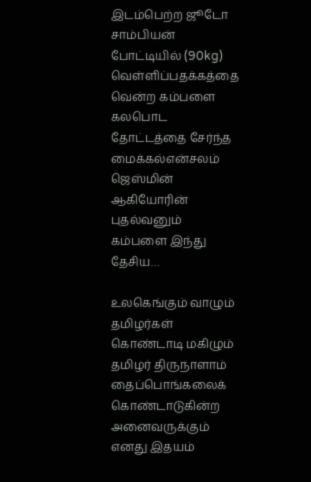இடம்பெற்ற ஜூடோ சாம்பியன் போட்டியில் (90kg) வெள்ளிப்பதக்கத்தை வென்ற கம்பளை கலபொட தோட்டத்தை சேர்ந்த மைக்கல்என்சலம் ஜெஸ்மின் ஆகியோரின் புதல்வனும் கம்பளை இந்து தேசிய…

உலகெங்கும் வாழும் தமிழர்கள் கொண்டாடி மகிழும் தமிழர் திருநாளாம் தைப்பொங்கலைக் கொண்டாடுகின்ற அனைவருக்கும் எனது இதயம்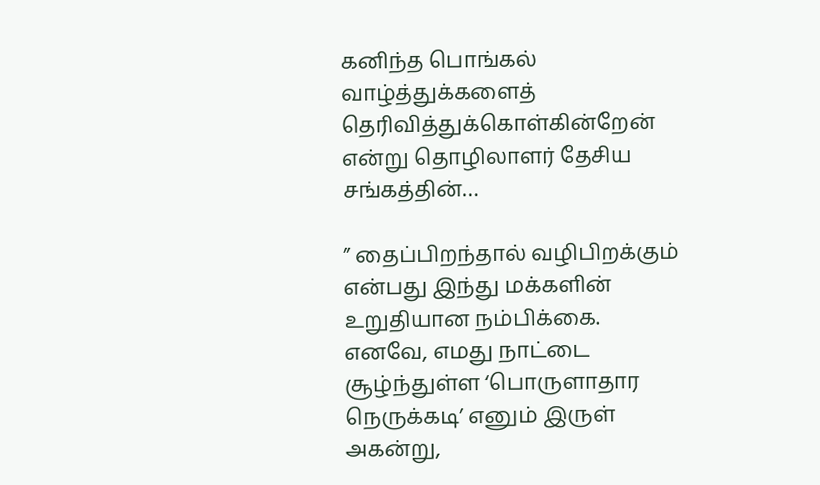கனிந்த பொங்கல் வாழ்த்துக்களைத்  தெரிவித்துக்கொள்கின்றேன் என்று தொழிலாளர் தேசிய சங்கத்தின்…

” தைப்பிறந்தால் வழிபிறக்கும் என்பது இந்து மக்களின் உறுதியான நம்பிக்கை. எனவே, எமது நாட்டை சூழ்ந்துள்ள ‘பொருளாதார நெருக்கடி’ எனும் இருள் அகன்று,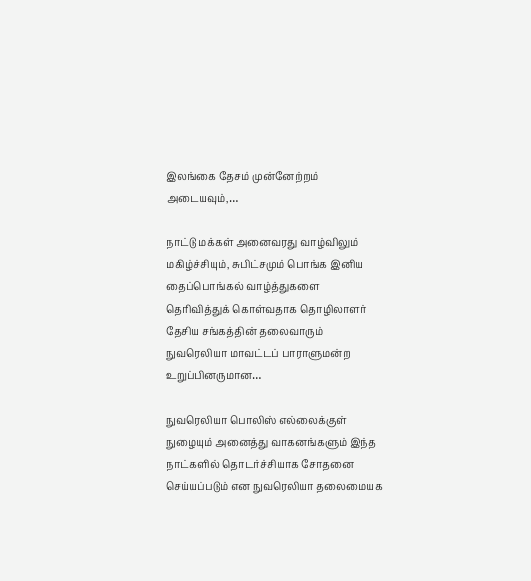இலங்கை தேசம் முன்னேற்றம் அடையவும்,…

நாட்டு மக்கள் அனைவரது வாழ்விலும் மகிழ்ச்சியும், சுபிட்சமும் பொங்க இனிய தைப்பொங்கல் வாழ்த்துகளை தெரிவித்துக் கொள்வதாக தொழிலாளர் தேசிய சங்கத்தின் தலைவாரும் நுவரெலியா மாவட்டப் பாராளுமன்ற உறுப்பினருமான…

நுவரெலியா பொலிஸ் எல்லைக்குள் நுழையும் அனைத்து வாகனங்களும் இந்த நாட்களில் தொடர்ச்சியாக சோதனை செய்யப்படும் என நுவரெலியா தலைமையக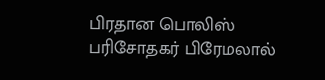பிரதான பொலிஸ் பரிசோதகர் பிரேமலால்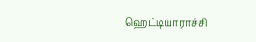ஹெட்டியாராச்சி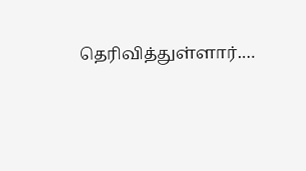தெரிவித்துள்ளார்.…